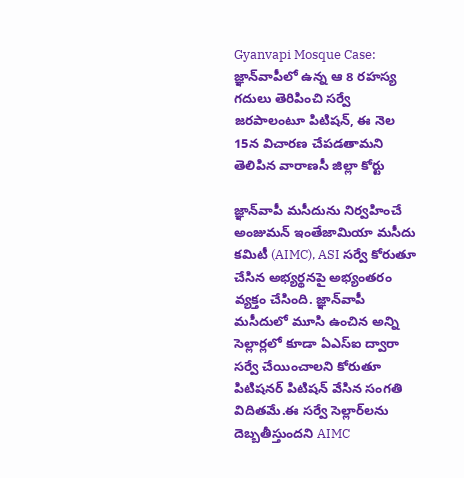Gyanvapi Mosque Case: జ్ఞాన్‌వాపీలో ఉన్న ఆ 8 రహస్య గదులు తెరిపించి సర్వే జరపాలంటూ పిటిషన్, ఈ నెల 15న విచారణ చేపడతామని తెలిపిన వారాణసీ జిల్లా కోర్టు

జ్ఞాన్‌వాపీ మసీదును నిర్వహించే అంజుమన్ ఇంతేజామియా మసీదు కమిటీ (AIMC), ASI సర్వే కోరుతూ చేసిన అభ్యర్థనపై అభ్యంతరం వ్యక్తం చేసింది. జ్ఞాన్‌వాపీ మసీదులో మూసి ఉంచిన అన్ని సెల్లార్లలో కూడా ఏఎస్ఐ ద్వారా సర్వే చేయించాలని కోరుతూ పిటిషనర్‌ పిటిషన్ వేసిన సంగతి విదితమే.ఈ సర్వే సెల్లార్‌లను దెబ్బతీస్తుందని AIMC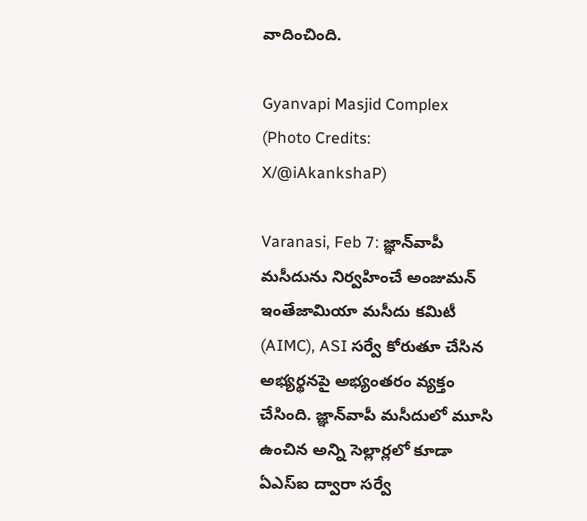వాదించింది.

Gyanvapi Masjid Complex (Photo Credits: X/@iAkankshaP)

Varanasi, Feb 7: జ్ఞాన్‌వాపీ మసీదును నిర్వహించే అంజుమన్ ఇంతేజామియా మసీదు కమిటీ (AIMC), ASI సర్వే కోరుతూ చేసిన అభ్యర్థనపై అభ్యంతరం వ్యక్తం చేసింది. జ్ఞాన్‌వాపీ మసీదులో మూసి ఉంచిన అన్ని సెల్లార్లలో కూడా ఏఎస్ఐ ద్వారా సర్వే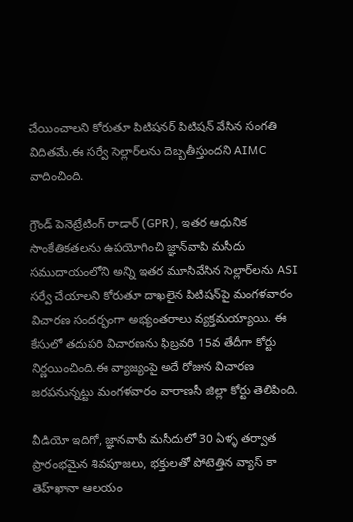చేయించాలని కోరుతూ పిటిషనర్‌ పిటిషన్ వేసిన సంగతి విదితమే.ఈ సర్వే సెల్లార్‌లను దెబ్బతీస్తుందని AIMC వాదించింది.

గ్రౌండ్ పెనెట్రేటింగ్ రాడార్ (GPR), ఇతర ఆధునిక సాంకేతికతలను ఉపయోగించి జ్ఞాన్‌వాపి మసీదు సముదాయంలోని అన్ని ఇతర మూసివేసిన సెల్లార్‌లను ASI సర్వే చేయాలని కోరుతూ దాఖలైన పిటిషన్‌పై మంగళవారం విచారణ సందర్భంగా అభ్యంతరాలు వ్యక్తమయ్యాయి. ఈ కేసులో తదుపరి విచారణను ఫిబ్రవరి 15వ తేదీగా కోర్టు నిర్ణయించింది.ఈ వ్యాజ్యంపై అదే రోజున విచారణ జరపనున్నట్టు మంగళవారం వారాణసీ జిల్లా కోర్టు తెలిపింది.

వీడియో ఇదిగో, జ్ఞాన‌వాపీ మ‌సీదులో 30 ఏళ్ళ తర్వాత ప్రారంభమైన శివ‌పూజ‌లు, భక్తులతో పోటెత్తిన వ్యాస్ కా తెహ్‌ఖానా ఆలయం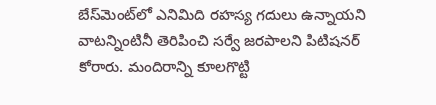బేస్‌మెంట్‌లో ఎనిమిది రహస్య గదులు ఉన్నాయని వాటన్నింటినీ తెరిపించి సర్వే జరపాలని పిటిషనర్‌ కోరారు. మందిరాన్ని కూలగొట్టి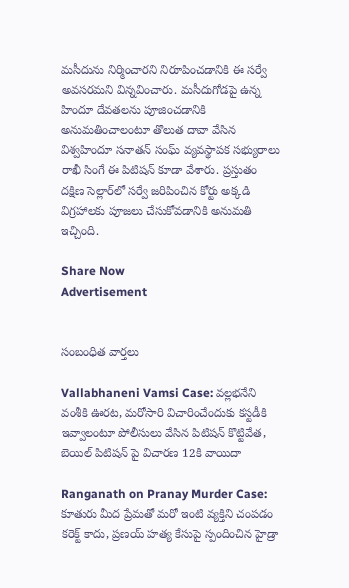మసీదును నిర్మించారని నిరూపించడానికి ఈ సర్వే అవసరమని విన్నవించారు. మసీదుగోడపై ఉన్న హిందూ దేవతలను పూజించడానికి అనుమతించాలంటూ తొలుత దావా వేసిన విశ్వహిందూ సనాతన్‌ సంఘ్‌ వ్యవస్థాపక సభ్యురాలు రాఖీ సింగే ఈ పిటిషన్‌ కూడా వేశారు. ప్రస్తుతం దక్షిణ సెల్లార్‌లో సర్వే జరిపించిన కోర్టు అక్కడి విగ్రహాలకు పూజలు చేసుకోవడానికి అనుమతి ఇచ్చింది.

Share Now
Advertisement


సంబంధిత వార్తలు

Vallabhaneni Vamsi Case: వల్లభనేని వంశీకి ఊరట, మరోసారి విచారించేందుకు కస్టడీకి ఇవ్వాలంటూ పోలీసులు వేసిన పిటిషన్ కొట్టివేత, బెయిల్ పిటిషన్‌ పై విచారణ 12కి వాయిదా

Ranganath on Pranay Murder Case: కూతురు మీద ప్రేమతో మరో ఇంటి వ్యక్తిని చంపడం కరెక్ట్ కాదు, ప్రణయ్ హత్య కేసుపై స్పందించిన హైడ్రా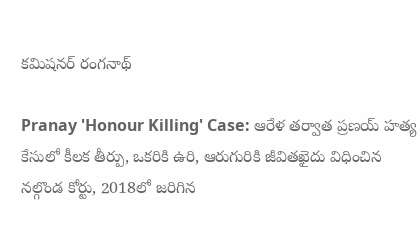కమిషనర్ రంగనాథ్

Pranay 'Honour Killing' Case: ఆరేళ తర్వాత ప్రణయ్ హత్య కేసులో కీలక తీర్పు, ఒకరికి ఉరి, ఆరుగురికి జీవితఖైదు విధించిన నల్గొండ కోర్టు, 2018లో జరిగిన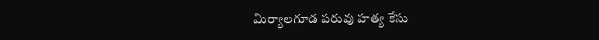మిర్యాలగూడ పరువు హత్య కేసు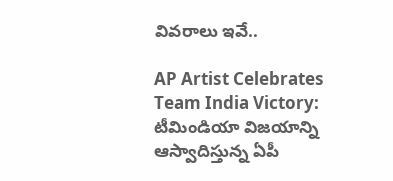వివరాలు ఇవే..

AP Artist Celebrates Team India Victory: టీమిండియా విజయాన్ని ఆస్వాదిస్తున్న ఏపీ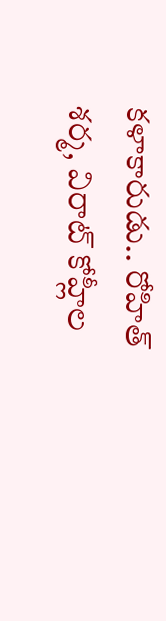కళాకారుడు.. రోహిత్ శర్మ, విరాట్ కోహ్లీల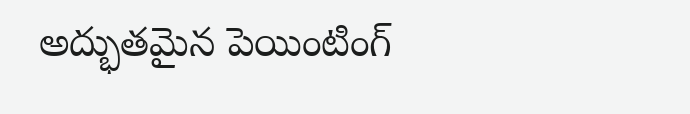అద్భుతమైన పెయింటింగ్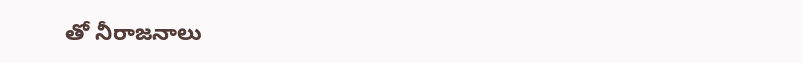తో నీరాజనాలు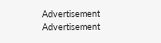Advertisement
Advertisement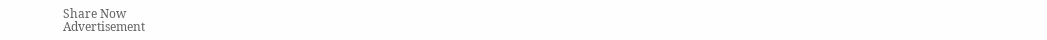Share Now
Advertisement